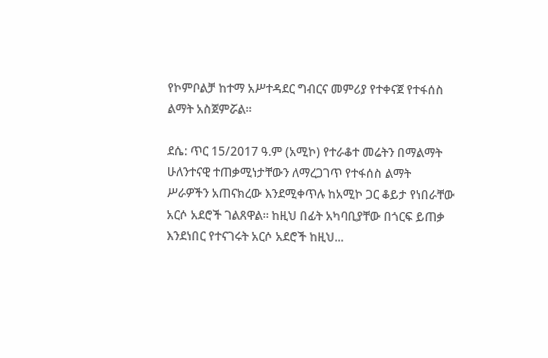የኮምቦልቻ ከተማ አሥተዳደር ግብርና መምሪያ የተቀናጀ የተፋሰስ ልማት አስጀምሯል።

ደሴ: ጥር 15/2017 ዓ.ም (አሚኮ) የተራቆተ መሬትን በማልማት ሁለንተናዊ ተጠቃሚነታቸውን ለማረጋገጥ የተፋሰስ ልማት ሥራዎችን አጠናክረው እንደሚቀጥሉ ከአሚኮ ጋር ቆይታ የነበራቸው አርሶ አደሮች ገልጸዋል። ከዚህ በፊት አካባቢያቸው በጎርፍ ይጠቃ እንደነበር የተናገሩት አርሶ አደሮች ከዚህ...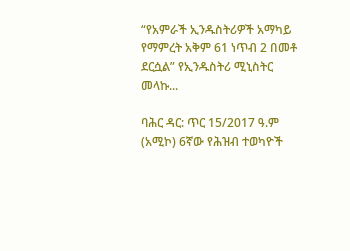“የአምራች ኢንዱስትሪዎች አማካይ የማምረት አቅም 61 ነጥብ 2 በመቶ ደርሷል” የኢንዱስትሪ ሚኒስትር መላኩ...

ባሕር ዳር: ጥር 15/2017 ዓ.ም (አሚኮ) 6ኛው የሕዝብ ተወካዮች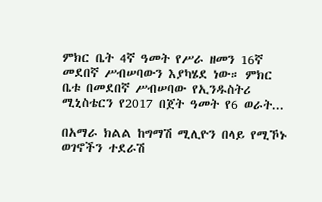ምክር ቤት 4ኛ ዓመት የሥራ ዘመን 16ኛ መደበኛ ሥብሠባውን እያካሄደ ነው። ምክር ቤቱ በመደበኛ ሥብሠባው የኢንዱስትሪ ሚኒስቴርን የ2017 በጀት ዓመት የ6 ወራት...

በአማራ ክልል ከግማሽ ሚሊዮን በላይ የሚኾኑ ወገኖችን ተደራሽ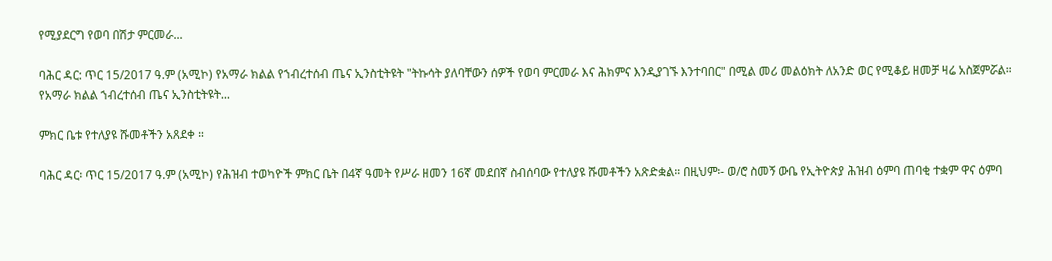የሚያደርግ የወባ በሽታ ምርመራ...

ባሕር ዳር: ጥር 15/2017 ዓ.ም (አሚኮ) የአማራ ክልል የኀብረተሰብ ጤና ኢንስቲትዩት "ትኩሳት ያለባቸውን ሰዎች የወባ ምርመራ እና ሕክምና እንዲያገኙ እንተባበር" በሚል መሪ መልዕክት ለአንድ ወር የሚቆይ ዘመቻ ዛሬ አስጀምሯል። የአማራ ክልል ኀብረተሰብ ጤና ኢንስቲትዩት...

ምክር ቤቱ የተለያዩ ሹመቶችን አጸደቀ ።

ባሕር ዳር፡ ጥር 15/2017 ዓ.ም (አሚኮ) የሕዝብ ተወካዮች ምክር ቤት በ4ኛ ዓመት የሥራ ዘመን 16ኛ መደበኛ ስብሰባው የተለያዩ ሹመቶችን አጽድቋል። በዚህም፡- ወ/ሮ ስመኝ ውቤ የኢትዮጵያ ሕዝብ ዕምባ ጠባቂ ተቋም ዋና ዕምባ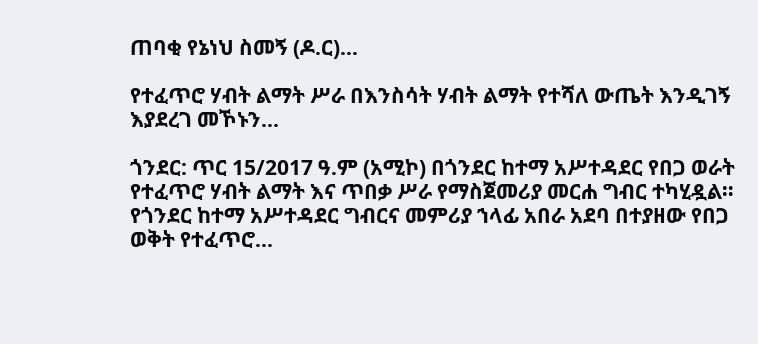ጠባቂ የኔነህ ስመኝ (ዶ.ር)...

የተፈጥሮ ሃብት ልማት ሥራ በእንስሳት ሃብት ልማት የተሻለ ውጤት እንዲገኝ እያደረገ መኾኑን...

ጎንደር: ጥር 15/2017 ዓ.ም (አሚኮ) በጎንደር ከተማ አሥተዳደር የበጋ ወራት የተፈጥሮ ሃብት ልማት እና ጥበቃ ሥራ የማስጀመሪያ መርሐ ግብር ተካሂዷል። የጎንደር ከተማ አሥተዳደር ግብርና መምሪያ ኀላፊ አበራ አደባ በተያዘው የበጋ ወቅት የተፈጥሮ...